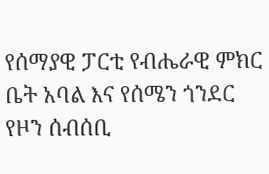የሰማያዊ ፓርቲ የብሔራዊ ምክር ቤት አባል እና የሰሜን ጎንደር የዞን ሰብሰቢ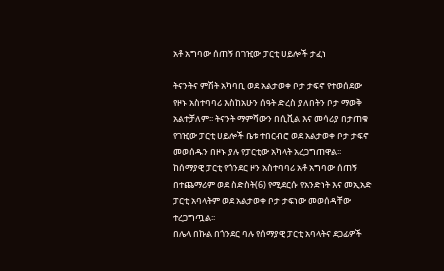አቶ አግባው ሰጠኝ በገዢው ፓርቲ ሀይሎች ታፈነ

ትናንትና ምሽት አካባቢ ወደ አልታወቀ ቦታ ታፍኖ የተወሰደው የዞኑ አስተባባሪ እስከአሁን ሰዓት ድረስ ያለበትን ቦታ ማወቅ አልተቻለም፡፡ ትናንት ማምሻውን በሲቪል እና መሳሪያ በታጠቁ የገዢው ፓርቲ ሀይሎች ቤቱ ተበርብሮ ወደ አልታወቀ ቦታ ታፍኖ መወሰዱን በዞኑ ያሉ የፓርቲው አካላት አረጋግጠዋል፡፡
ከሰማያዊ ፓርቲ የጎንደር ዞን አስተባባሪ አቶ አግባው ሰጠኝ በተጨማሪም ወደ ስድስት(6) የሚደርሱ የአንድነት እና መኢአድ ፓርቲ አባላትም ወደ አልታወቀ ቦታ ታፍነው መወሰዳቸው ተረጋግጧል፡፡
በሌላ በኩል በጎንደር ባሉ የሰማያዊ ፓርቲ አባላትና ደጋፊዎች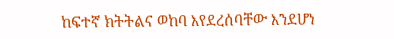ከፍተኛ ክትትልና ወከባ እየደረሰባቸው እንደሆነ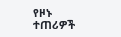የዞኑ ተጠሪዎች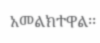አመልክተዋል፡፡